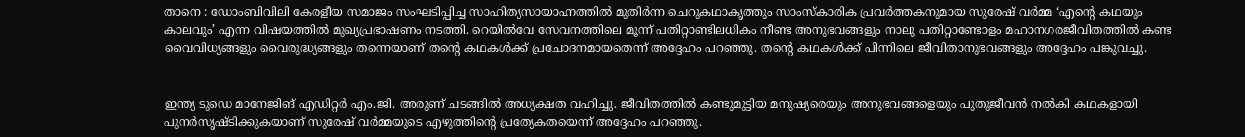താനെ : ഡോംബിവിലി കേരളീയ സമാജം സംഘടിപ്പിച്ച സാഹിത്യസായാഹ്നത്തിൽ മുതിർന്ന ചെറുകഥാകൃത്തും സാംസ്കാരിക പ്രവർത്തകനുമായ സുരേഷ് വർമ്മ ‘എന്റെ കഥയും കാലവും’ എന്ന വിഷയത്തിൽ മുഖ്യപ്രഭാഷണം നടത്തി. റെയിൽവേ സേവനത്തിലെ മൂന്ന് പതിറ്റാണ്ടിലധികം നീണ്ട അനുഭവങ്ങളും നാലു പതിറ്റാണ്ടോളം മഹാനഗരജീവിതത്തിൽ കണ്ട വൈവിധ്യങ്ങളും വൈരുദ്ധ്യങ്ങളും തന്നെയാണ് തന്റെ കഥകൾക്ക് പ്രചോദനമായതെന്ന് അദ്ദേഹം പറഞ്ഞു. തന്റെ കഥകൾക്ക് പിന്നിലെ ജീവിതാനുഭവങ്ങളും അദ്ദേഹം പങ്കുവച്ചു.


ഇന്ത്യ ടുഡെ മാനേജിങ് എഡിറ്റർ എം.ജി. അരുണ് ചടങ്ങിൽ അധ്യക്ഷത വഹിച്ചു. ജീവിതത്തിൽ കണ്ടുമുട്ടിയ മനുഷ്യരെയും അനുഭവങ്ങളെയും പുതുജീവൻ നൽകി കഥകളായി പുനർസൃഷ്ടിക്കുകയാണ് സുരേഷ് വർമ്മയുടെ എഴുത്തിന്റെ പ്രത്യേകതയെന്ന് അദ്ദേഹം പറഞ്ഞു.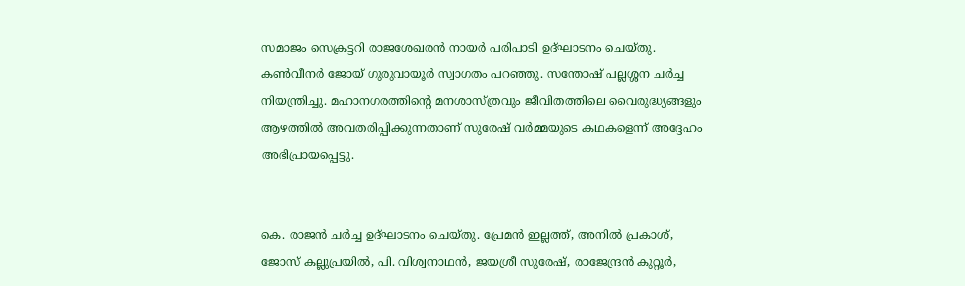സമാജം സെക്രട്ടറി രാജശേഖരൻ നായർ പരിപാടി ഉദ്ഘാടനം ചെയ്തു. കൺവീനർ ജോയ് ഗുരുവായൂർ സ്വാഗതം പറഞ്ഞു. സന്തോഷ് പല്ലശ്ശന ചർച്ച നിയന്ത്രിച്ചു. മഹാനഗരത്തിന്റെ മനശാസ്ത്രവും ജീവിതത്തിലെ വൈരുദ്ധ്യങ്ങളും ആഴത്തിൽ അവതരിപ്പിക്കുന്നതാണ് സുരേഷ് വർമ്മയുടെ കഥകളെന്ന് അദ്ദേഹം അഭിപ്രായപ്പെട്ടു.


കെ. രാജൻ ചർച്ച ഉദ്ഘാടനം ചെയ്തു. പ്രേമൻ ഇല്ലത്ത്, അനിൽ പ്രകാശ്, ജോസ് കല്ലുപ്രയിൽ, പി. വിശ്വനാഥൻ, ജയശ്രീ സുരേഷ്, രാജേന്ദ്രൻ കുറ്റൂർ,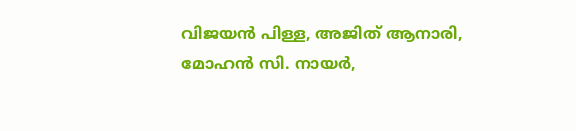വിജയൻ പിള്ള, അജിത് ആനാരി, മോഹൻ സി. നായർ,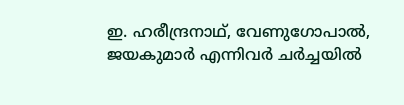ഇ. ഹരീന്ദ്രനാഥ്, വേണുഗോപാൽ, ജയകുമാർ എന്നിവർ ചർച്ചയിൽ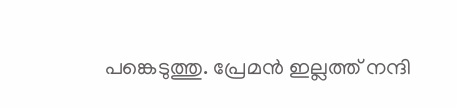പങ്കെടുത്തു. പ്രേമൻ ഇല്ലത്ത് നന്ദി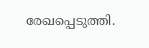രേഖപ്പെടുത്തി.